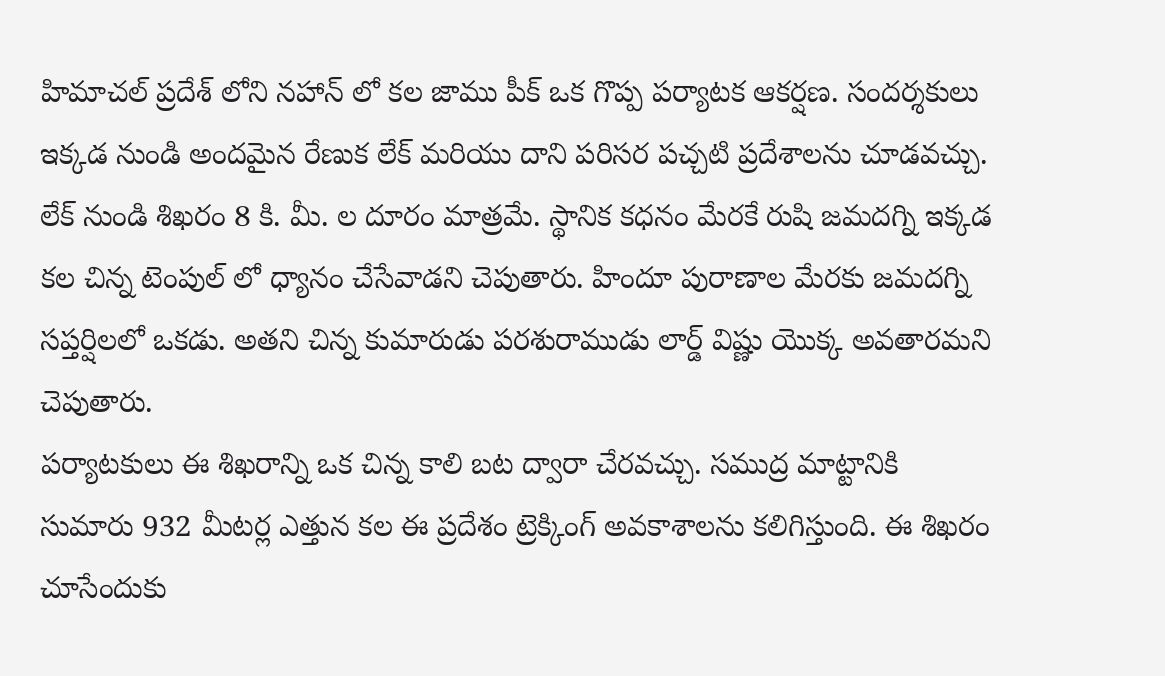హిమాచల్ ప్రదేశ్ లోని నహాన్ లో కల జాము పీక్ ఒక గొప్ప పర్యాటక ఆకర్షణ. సందర్శకులు ఇక్కడ నుండి అందమైన రేణుక లేక్ మరియు దాని పరిసర పచ్చటి ప్రదేశాలను చూడవచ్చు. లేక్ నుండి శిఖరం 8 కి. మీ. ల దూరం మాత్రమే. స్థానిక కధనం మేరకే రుషి జమదగ్ని ఇక్కడ కల చిన్న టెంపుల్ లో ధ్యానం చేసేవాడని చెపుతారు. హిందూ పురాణాల మేరకు జమదగ్ని సప్తర్షిలలో ఒకడు. అతని చిన్న కుమారుడు పరశురాముడు లార్డ్ విష్ణు యొక్క అవతారమని చెపుతారు.
పర్యాటకులు ఈ శిఖరాన్ని ఒక చిన్న కాలి బట ద్వారా చేరవచ్చు. సముద్ర మాట్టానికి సుమారు 932 మీటర్ల ఎత్తున కల ఈ ప్రదేశం ట్రెక్కింగ్ అవకాశాలను కలిగిస్తుంది. ఈ శిఖరం చూసేందుకు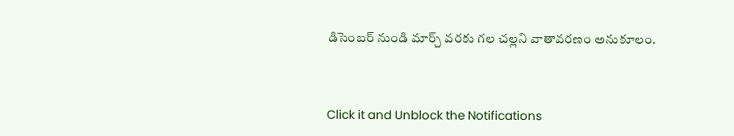డిసెంబర్ నుండి మార్చ్ వరకు గల చల్లని వాతావరణం అనుకూలం.



Click it and Unblock the Notifications